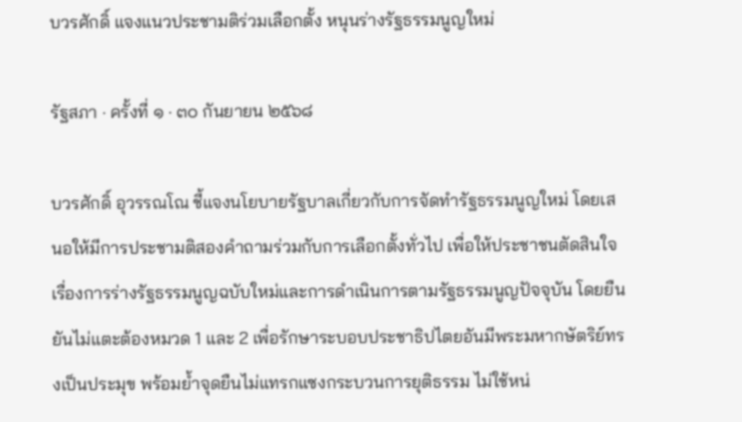บวรศักดิ์ แจงแนวประชามติร่วมเลือกตั้ง หนุนร่างรัฐธรรมนูญใหม่

รัฐสภา · ครั้งที่ ๑ · ๓๐ กันยายน ๒๕๖๘

บวรศักดิ์ อุวรรณโณ ชี้แจงนโยบายรัฐบาลเกี่ยวกับการจัดทำรัฐธรรมนูญใหม่ โดยเสนอให้มีการประชามติสองคำถามร่วมกับการเลือกตั้งทั่วไป เพื่อให้ประชาชนตัดสินใจเรื่องการร่างรัฐธรรมนูญฉบับใหม่และการดำเนินการตามรัฐธรรมนูญปัจจุบัน โดยยืนยันไม่แตะต้องหมวด 1 และ 2 เพื่อรักษาระบอบประชาธิปไตยอันมีพระมหากษัตริย์ทรงเป็นประมุข พร้อมย้ำจุดยืนไม่แทรกแซงกระบวนการยุติธรรม ไม่ใช้หน่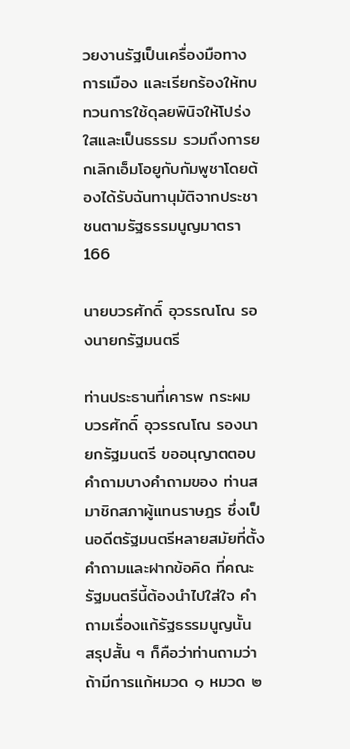วยงานรัฐเป็นเครื่องมือทางการเมือง และเรียกร้องให้ทบทวนการใช้ดุลยพินิจให้โปร่งใสและเป็นธรรม รวมถึงการยกเลิกเอ็มโอยูกับกัมพูชาโดยต้องได้รับฉันทานุมัติจากประชาชนตามรัฐธรรมนูญมาตรา 166

นายบวรศักดิ์ อุวรรณโณ รองนายกรัฐมนตรี

ท่านประธานที่เคารพ กระผม บวรศักดิ์ อุวรรณโณ รองนายกรัฐมนตรี ขออนุญาตตอบคำถามบางคำถามของ ท่านสมาชิกสภาผู้แทนราษฎร ซึ่งเป็นอดีตรัฐมนตรีหลายสมัยที่ตั้งคำถามและฝากข้อคิด ที่คณะรัฐมนตรีนี้ต้องนำไปใส่ใจ คำถามเรื่องแก้รัฐธรรมนูญนั้น สรุปสั้น ๆ ก็คือว่าท่านถามว่า ถ้ามีการแก้หมวด ๑ หมวด ๒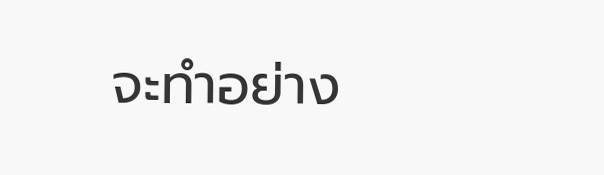จะทำอย่าง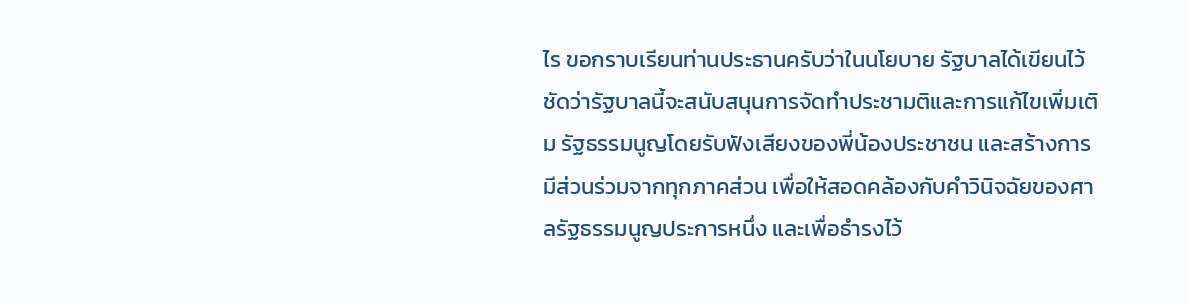ไร ขอกราบเรียนท่านประธานครับว่าในนโยบาย รัฐบาลได้เขียนไว้ชัดว่ารัฐบาลนี้จะสนับสนุนการจัดทำประชามติและการแก้ไขเพิ่มเติม รัฐธรรมนูญโดยรับฟังเสียงของพี่น้องประชาชน และสร้างการมีส่วนร่วมจากทุกภาคส่วน เพื่อให้สอดคล้องกับคำวินิจฉัยของศาลรัฐธรรมนูญประการหนึ่ง และเพื่อธำรงไว้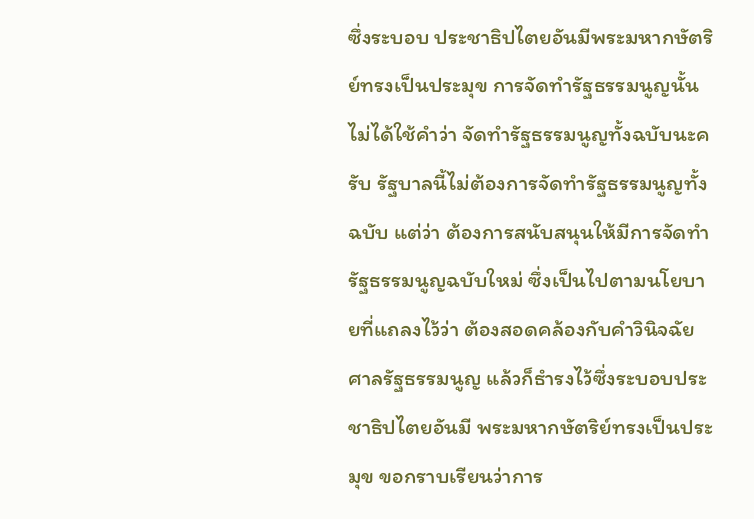ซึ่งระบอบ ประชาธิปไตยอันมีพระมหากษัตริย์ทรงเป็นประมุข การจัดทำรัฐธรรมนูญนั้นไม่ได้ใช้คำว่า จัดทำรัฐธรรมนูญทั้งฉบับนะครับ รัฐบาลนี้ไม่ต้องการจัดทำรัฐธรรมนูญทั้งฉบับ แต่ว่า ต้องการสนับสนุนให้มีการจัดทำรัฐธรรมนูญฉบับใหม่ ซึ่งเป็นไปตามนโยบายที่แถลงไว้ว่า ต้องสอดคล้องกับคำวินิจฉัยศาลรัฐธรรมนูญ แล้วก็ธำรงไว้ซึ่งระบอบประชาธิปไตยอันมี พระมหากษัตริย์ทรงเป็นประมุข ขอกราบเรียนว่าการ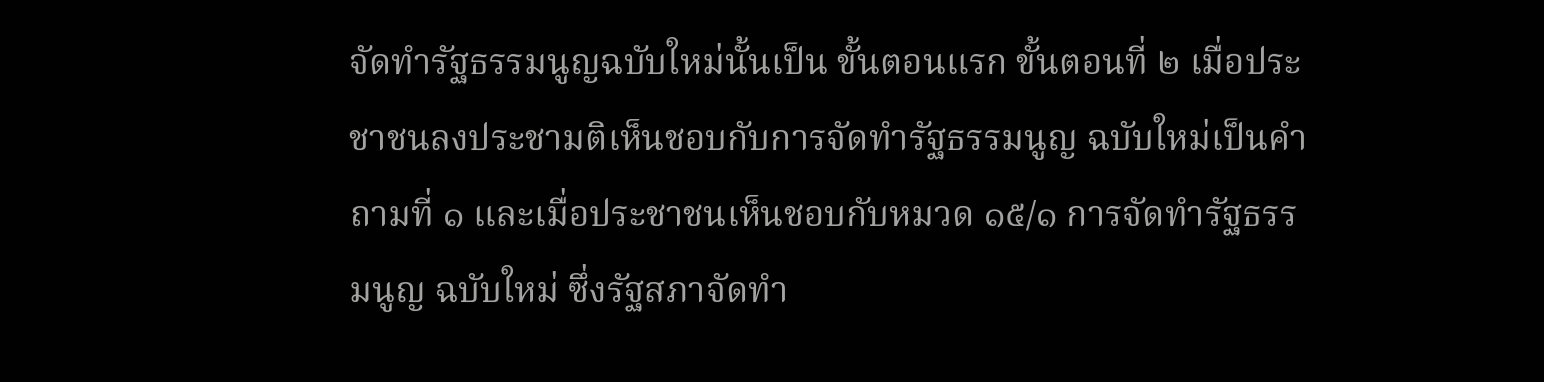จัดทำรัฐธรรมนูญฉบับใหม่นั้นเป็น ขั้นตอนแรก ขั้นตอนที่ ๒ เมื่อประชาชนลงประชามติเห็นชอบกับการจัดทำรัฐธรรมนูญ ฉบับใหม่เป็นคำถามที่ ๑ และเมื่อประชาชนเห็นชอบกับหมวด ๑๕/๑ การจัดทำรัฐธรรมนูญ ฉบับใหม่ ซึ่งรัฐสภาจัดทำ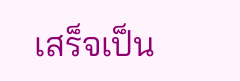เสร็จเป็น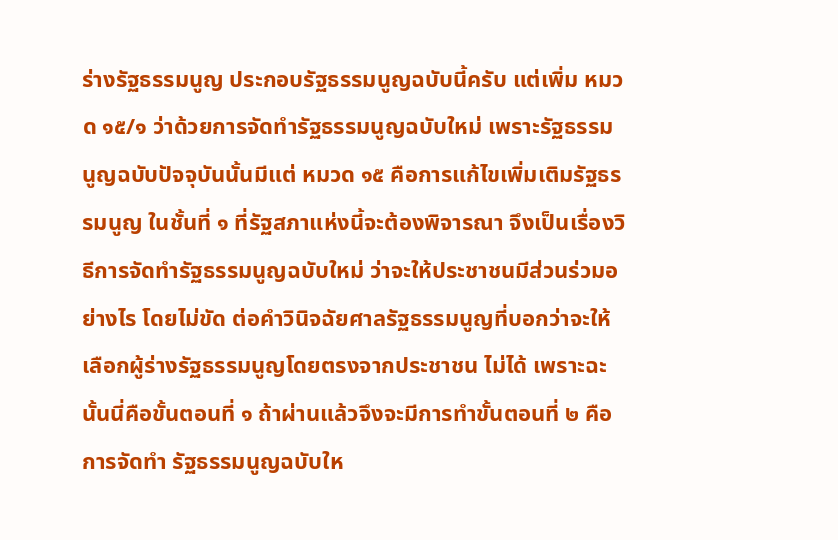ร่างรัฐธรรมนูญ ประกอบรัฐธรรมนูญฉบับนี้ครับ แต่เพิ่ม หมวด ๑๕/๑ ว่าด้วยการจัดทำรัฐธรรมนูญฉบับใหม่ เพราะรัฐธรรมนูญฉบับปัจจุบันนั้นมีแต่ หมวด ๑๕ คือการแก้ไขเพิ่มเติมรัฐธรรมนูญ ในชั้นที่ ๑ ที่รัฐสภาแห่งนี้จะต้องพิจารณา จึงเป็นเรื่องวิธีการจัดทำรัฐธรรมนูญฉบับใหม่ ว่าจะให้ประชาชนมีส่วนร่วมอย่างไร โดยไม่ขัด ต่อคำวินิจฉัยศาลรัฐธรรมนูญที่บอกว่าจะให้เลือกผู้ร่างรัฐธรรมนูญโดยตรงจากประชาชน ไม่ได้ เพราะฉะนั้นนี่คือขั้นตอนที่ ๑ ถ้าผ่านแล้วจึงจะมีการทำขั้นตอนที่ ๒ คือการจัดทำ รัฐธรรมนูญฉบับให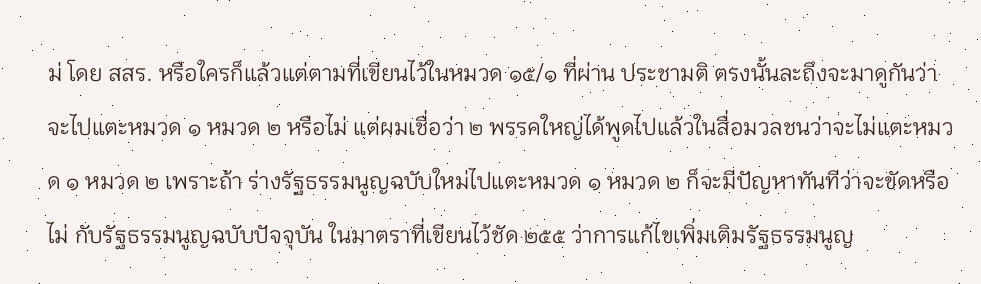ม่ โดย สสร. หรือใครก็แล้วแต่ตามที่เขียนไว้ในหมวด ๑๕/๑ ที่ผ่าน ประชามติ ตรงนั้นละถึงจะมาดูกันว่าจะไปแตะหมวด ๑ หมวด ๒ หรือไม่ แต่ผมเชื่อว่า ๒ พรรคใหญ่ได้พูดไปแล้วในสื่อมวลชนว่าจะไม่แตะหมวด ๑ หมวด ๒ เพราะถ้า ร่างรัฐธรรมนูญฉบับใหม่ไปแตะหมวด ๑ หมวด ๒ ก็จะมีปัญหาทันทีว่าจะขัดหรือไม่ กับรัฐธรรมนูญฉบับปัจจุบัน ในมาตราที่เขียนไว้ชัด ๒๕๕ ว่าการแก้ไขเพิ่มเติมรัฐธรรมนูญ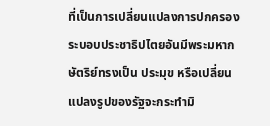ที่เป็นการเปลี่ยนแปลงการปกครองระบอบประชาธิปไตยอันมีพระมหากษัตริย์ทรงเป็น ประมุข หรือเปลี่ยนแปลงรูปของรัฐจะกระทำมิ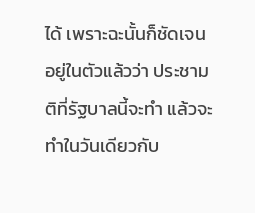ได้ เพราะฉะนั้นก็ชัดเจนอยู่ในตัวแล้วว่า ประชามติที่รัฐบาลนี้จะทำ แล้วจะทำในวันเดียวกับ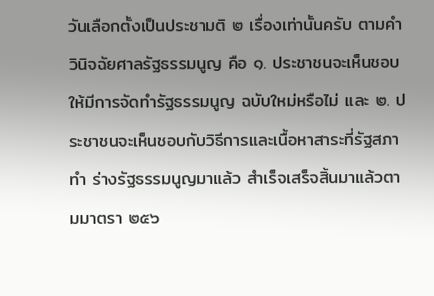วันเลือกตั้งเป็นประชามติ ๒ เรื่องเท่านั้นครับ ตามคำวินิจฉัยศาลรัฐธรรมนูญ คือ ๑. ประชาชนจะเห็นชอบให้มีการจัดทำรัฐธรรมนูญ ฉบับใหม่หรือไม่ และ ๒. ประชาชนจะเห็นชอบกับวิธีการและเนื้อหาสาระที่รัฐสภาทำ ร่างรัฐธรรมนูญมาแล้ว สำเร็จเสร็จสิ้นมาแล้วตามมาตรา ๒๕๖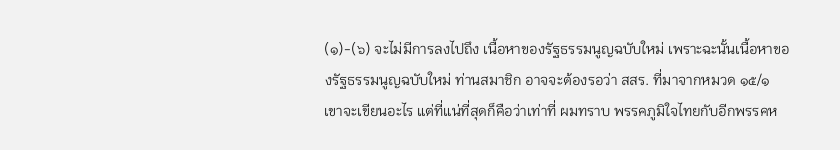(๑)-(๖) จะไม่มีการลงไปถึง เนื้อหาของรัฐธรรมนูญฉบับใหม่ เพราะฉะนั้นเนื้อหาของรัฐธรรมนูญฉบับใหม่ ท่านสมาชิก อาจจะต้องรอว่า สสร. ที่มาจากหมวด ๑๕/๑ เขาจะเขียนอะไร แต่ที่แน่ที่สุดก็คือว่าเท่าที่ ผมทราบ พรรคภูมิใจไทยกับอีกพรรคห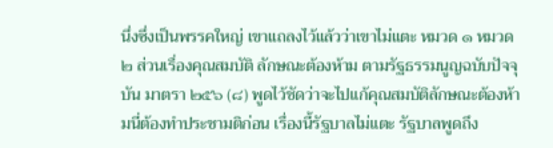นึ่งซึ่งเป็นพรรคใหญ่ เขาแถลงไว้แล้วว่าเขาไม่แตะ หมวด ๑ หมวด ๒ ส่วนเรื่องคุณสมบัติ ลักษณะต้องห้าม ตามรัฐธรรมนูญฉบับปัจจุบัน มาตรา ๒๕๖ (๘) พูดไว้ชัดว่าจะไปแก้คุณสมบัติลักษณะต้องห้ามนี่ต้องทำประชามติก่อน เรื่องนี้รัฐบาลไม่แตะ รัฐบาลพูดถึง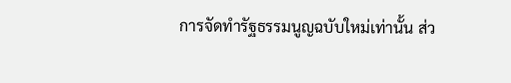การจัดทำรัฐธรรมนูญฉบับใหม่เท่านั้น ส่ว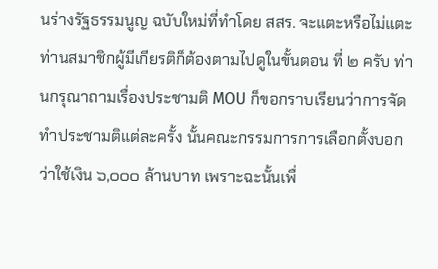นร่างรัฐธรรมนูญ ฉบับใหม่ที่ทำโดย สสร. จะแตะหรือไม่แตะ ท่านสมาชิกผู้มีเกียรติก็ต้องตามไปดูในขั้นตอน ที่ ๒ ครับ ท่านกรุณาถามเรื่องประชามติ MOU ก็ขอกราบเรียนว่าการจัดทำประชามติแต่ละครั้ง นั้นคณะกรรมการการเลือกตั้งบอกว่าใช้เงิน ๖,๐๐๐ ล้านบาท เพราะฉะนั้นเพื่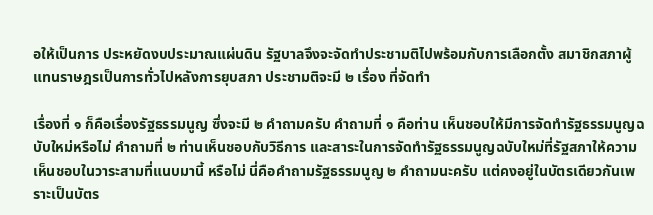อให้เป็นการ ประหยัดงบประมาณแผ่นดิน รัฐบาลจึงจะจัดทำประชามติไปพร้อมกับการเลือกตั้ง สมาชิกสภาผู้แทนราษฎรเป็นการทั่วไปหลังการยุบสภา ประชามติจะมี ๒ เรื่อง ที่จัดทำ

เรื่องที่ ๑ ก็คือเรื่องรัฐธรรมนูญ ซึ่งจะมี ๒ คำถามครับ คำถามที่ ๑ คือท่าน เห็นชอบให้มีการจัดทำรัฐธรรมนูญฉบับใหม่หรือไม่ คำถามที่ ๒ ท่านเห็นชอบกับวิธีการ และสาระในการจัดทำรัฐธรรมนูญฉบับใหม่ที่รัฐสภาให้ความเห็นชอบในวาระสามที่แนบมานี้ หรือไม่ นี่คือคำถามรัฐธรรมนูญ ๒ คำถามนะครับ แต่คงอยู่ในบัตรเดียวกันเพราะเป็นบัตร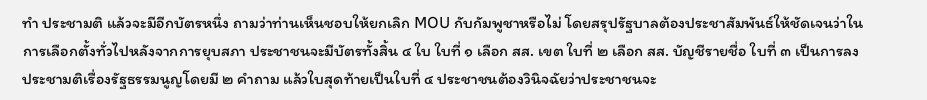ทำ ประชามติ แล้วจะมีอีกบัตรหนึ่ง ถามว่าท่านเห็นชอบให้ยกเลิก MOU กับกัมพูชาหรือไม่ โดยสรุปรัฐบาลต้องประชาสัมพันธ์ให้ชัดเจนว่าในการเลือกตั้งทั่วไปหลังจากการยุบสภา ประชาชนจะมีบัตรทั้งสิ้น ๔ ใบ ใบที่ ๑ เลือก สส. เขต ใบที่ ๒ เลือก สส. บัญชีรายชื่อ ใบที่ ๓ เป็นการลงประชามติเรื่องรัฐธรรมนูญโดยมี ๒ คำถาม แล้วใบสุดท้ายเป็นใบที่ ๔ ประชาชนต้องวินิจฉัยว่าประชาชนจะ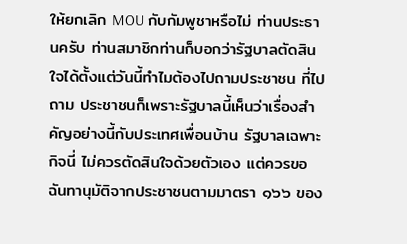ให้ยกเลิก MOU กับกัมพูชาหรือไม่ ท่านประธานครับ ท่านสมาชิกท่านก็บอกว่ารัฐบาลตัดสินใจได้ตั้งแต่วันนี้ทำไมต้องไปถามประชาชน ที่ไปถาม ประชาชนก็เพราะรัฐบาลนี้เห็นว่าเรื่องสำคัญอย่างนี้กับประเทศเพื่อนบ้าน รัฐบาลเฉพาะกิจนี่ ไม่ควรตัดสินใจด้วยตัวเอง แต่ควรขอฉันทานุมัติจากประชาชนตามมาตรา ๑๖๖ ของ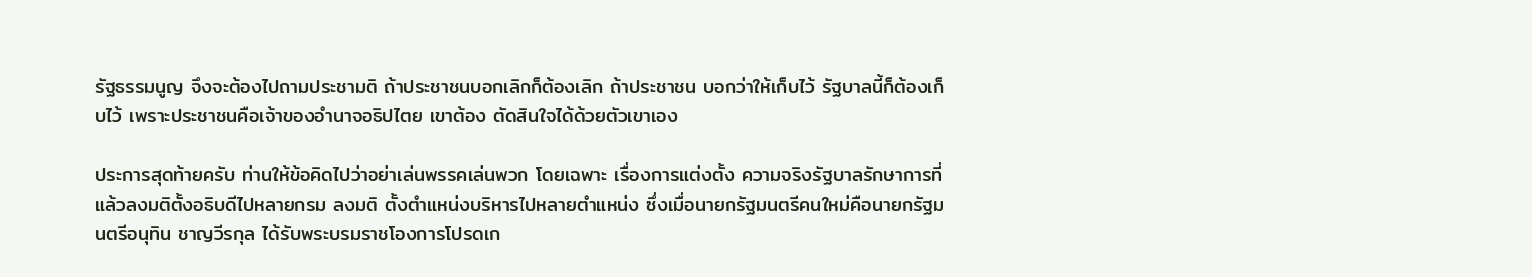รัฐธรรมนูญ จึงจะต้องไปถามประชามติ ถ้าประชาชนบอกเลิกก็ต้องเลิก ถ้าประชาชน บอกว่าให้เก็บไว้ รัฐบาลนี้ก็ต้องเก็บไว้ เพราะประชาชนคือเจ้าของอำนาจอธิปไตย เขาต้อง ตัดสินใจได้ด้วยตัวเขาเอง

ประการสุดท้ายครับ ท่านให้ข้อคิดไปว่าอย่าเล่นพรรคเล่นพวก โดยเฉพาะ เรื่องการแต่งตั้ง ความจริงรัฐบาลรักษาการที่แล้วลงมติตั้งอธิบดีไปหลายกรม ลงมติ ตั้งตำแหน่งบริหารไปหลายตำแหน่ง ซึ่งเมื่อนายกรัฐมนตรีคนใหม่คือนายกรัฐมนตรีอนุทิน ชาญวีรกุล ได้รับพระบรมราชโองการโปรดเก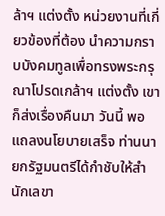ล้าฯ แต่งตั้ง หน่วยงานที่เกี่ยวข้องที่ต้อง นำความกราบบังคมทูลเพื่อทรงพระกรุณาโปรดเกล้าฯ แต่งตั้ง เขาก็ส่งเรื่องคืนมา วันนี้ พอแถลงนโยบายเสร็จ ท่านนายกรัฐมนตรีได้กำชับให้สำนักเลขา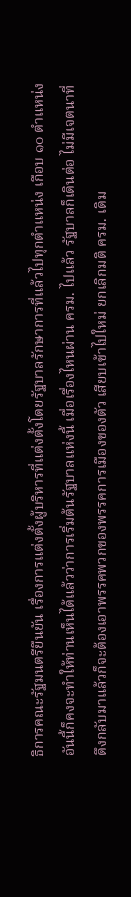ธิการคณะรัฐมนตรียืนยัน เรื่องการแต่งตั้งผู้บริหารที่แต่งตั้งโดยรัฐบาลรักษาการที่แล้วไปทุกตำแหน่ง เกือบ ๑๐ ตำแหน่ง อันนี้ก็คงจะทำให้ท่านเห็นได้แล้วว่าการเริ่มต้นรัฐบาลแห่งนี้ เมื่อเรื่องไหนผ่าน ครม. ไปแล้ว รัฐบาลก็เดินต่อ ไม่มีเจตนาที่ดึงกลับมาแล้วก็จะต้องเอาพรรคพวกของพรรคการเมืองของตัว เสียบเข้าไปใหม่ ยกเลิกมติ ครม. เดิม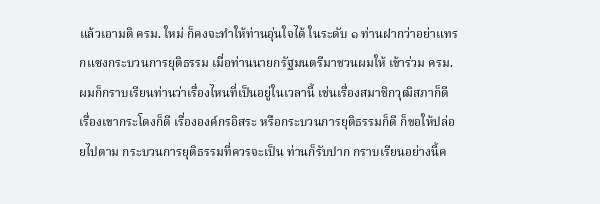แล้วเอามติ ครม. ใหม่ ก็คงจะทำให้ท่านอุ่นใจได้ ในระดับ ๑ ท่านฝากว่าอย่าแทรกแซงกระบวนการยุติธรรม เมื่อท่านนายกรัฐมนตรีมาชวนผมให้ เข้าร่วม ครม. ผมก็กราบเรียนท่านว่าเรื่องไหนที่เป็นอยู่ในเวลานี้ เช่นเรื่องสมาชิกวุฒิสภาก็ดี เรื่องเขากระโดงก็ดี เรื่ององค์กรอิสระ หรือกระบวนการยุติธรรมก็ดี ก็ขอให้ปล่อยไปตาม กระบวนการยุติธรรมที่ควรจะเป็น ท่านก็รับปาก กราบเรียนอย่างนี้ค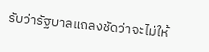รับว่ารัฐบาลแถลงชัดว่าจะไม่ให้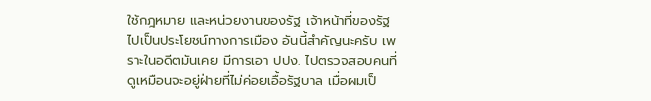ใช้กฎหมาย และหน่วยงานของรัฐ เจ้าหน้าที่ของรัฐไปเป็นประโยชน์ทางการเมือง อันนี้สำคัญนะครับ เพราะในอดีตมันเคย มีการเอา ปปง. ไปตรวจสอบคนที่ดูเหมือนจะอยู่ฝ่ายที่ไม่ค่อยเอื้อรัฐบาล เมื่อผมเป็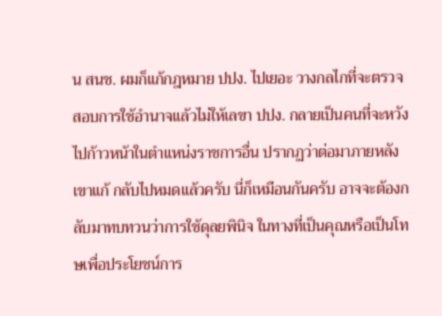น สนช. ผมก็แก้กฎหมาย ปปง. ไปเยอะ วางกลไกที่จะตรวจสอบการใช้อำนาจแล้วไม่ให้เลขา ปปง. กลายเป็นคนที่จะหวังไปก้าวหน้าในตำแหน่งราชการอื่น ปรากฏว่าต่อมาภายหลังเขาแก้ กลับไปหมดแล้วครับ นี่ก็เหมือนกันครับ อาจจะต้องกลับมาทบทวนว่าการใช้ดุลยพินิจ ในทางที่เป็นคุณหรือเป็นโทษเพื่อประโยชน์การ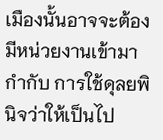เมืองนั้นอาจจะต้องมีหน่วยงานเข้ามากำกับ การใช้ดุลยพินิจว่าให้เป็นไป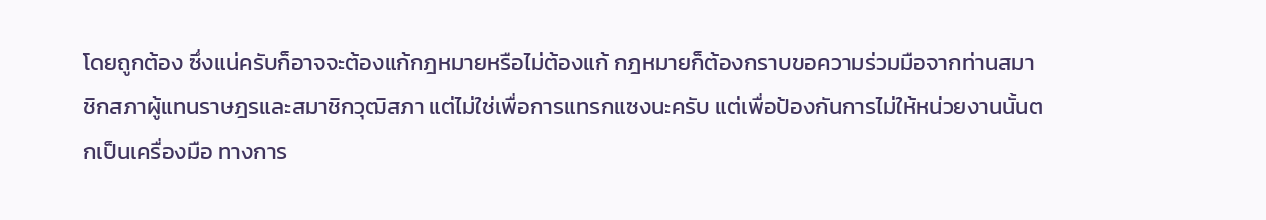โดยถูกต้อง ซึ่งแน่ครับก็อาจจะต้องแก้กฎหมายหรือไม่ต้องแก้ กฎหมายก็ต้องกราบขอความร่วมมือจากท่านสมาชิกสภาผู้แทนราษฎรและสมาชิกวุฒิสภา แต่ไม่ใช่เพื่อการแทรกแซงนะครับ แต่เพื่อป้องกันการไม่ให้หน่วยงานนั้นตกเป็นเครื่องมือ ทางการ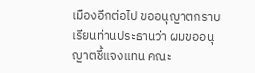เมืองอีกต่อไป ขออนุญาตกราบเรียนท่านประธานว่า ผมขออนุญาตชี้แจงแทน คณะ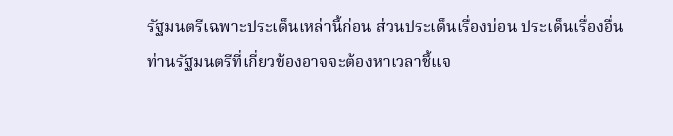รัฐมนตรีเฉพาะประเด็นเหล่านี้ก่อน ส่วนประเด็นเรื่องบ่อน ประเด็นเรื่องอื่น ท่านรัฐมนตรีที่เกี่ยวข้องอาจจะต้องหาเวลาชี้แจ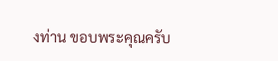งท่าน ขอบพระคุณครับ